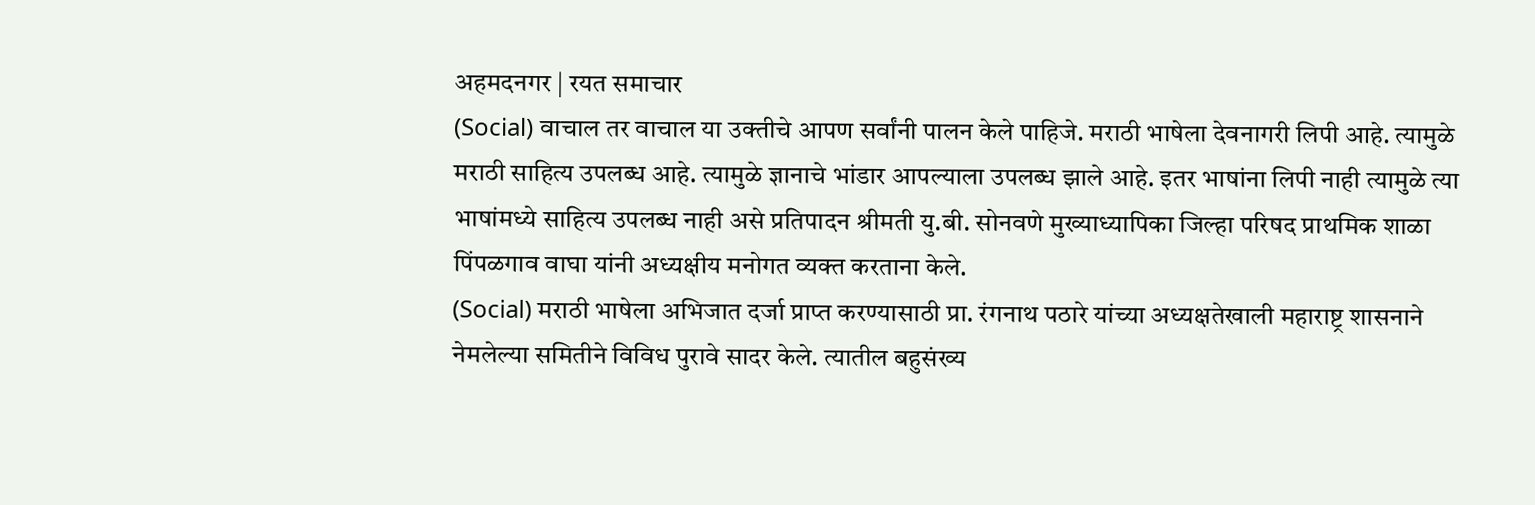अहमदनगर | रयत समाचार
(Social) वाचाल तर वाचाल या उक्तीचे आपण सर्वांनी पालन केले पाहिजे. मराठी भाषेला देवनागरी लिपी आहे. त्यामुळे मराठी साहित्य उपलब्ध आहे. त्यामुळे ज्ञानाचे भांडार आपल्याला उपलब्ध झाले आहे. इतर भाषांना लिपी नाही त्यामुळे त्या भाषांमध्ये साहित्य उपलब्ध नाही असे प्रतिपादन श्रीमती यु.बी. सोनवणे मुख्याध्यापिका जिल्हा परिषद प्राथमिक शाळा पिंपळगाव वाघा यांनी अध्यक्षीय मनोगत व्यक्त करताना केले.
(Social) मराठी भाषेला अभिजात दर्जा प्राप्त करण्यासाठी प्रा. रंगनाथ पठारे यांच्या अध्यक्षतेखाली महाराष्ट्र शासनाने नेमलेल्या समितीने विविध पुरावे सादर केले. त्यातील बहुसंख्य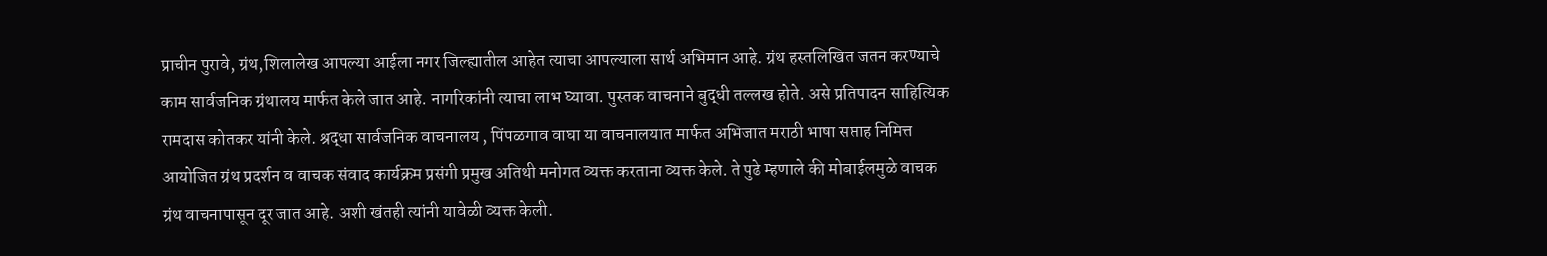प्राचीन पुरावे, ग्रंथ,शिलालेख आपल्या आईला नगर जिल्ह्यातील आहेत त्याचा आपल्याला सार्थ अभिमान आहे. ग्रंथ हस्तलिखित जतन करण्याचे काम सार्वजनिक ग्रंथालय मार्फत केले जात आहे. नागरिकांनी त्याचा लाभ घ्यावा. पुस्तक वाचनाने बुद्धी तल्लख होते. असे प्रतिपादन साहित्यिक रामदास कोतकर यांनी केले. श्रद्धा सार्वजनिक वाचनालय , पिंपळगाव वाघा या वाचनालयात मार्फत अभिजात मराठी भाषा सप्ताह निमित्त आयोजित ग्रंथ प्रदर्शन व वाचक संवाद कार्यक्रम प्रसंगी प्रमुख अतिथी मनोगत व्यक्त करताना व्यक्त केले. ते पुढे म्हणाले की मोबाईलमुळे वाचक ग्रंथ वाचनापासून दूर जात आहे. अशी खंतही त्यांनी यावेळी व्यक्त केली.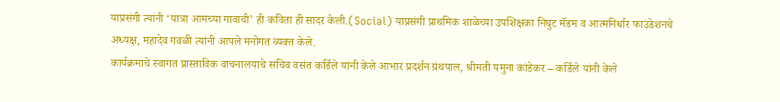याप्रसंगी त्यांनी ‘यात्रा आमच्या गावाची’ ही कविता ही सादर केली.(Social) याप्रसंगी प्राथमिक शाळेच्या उपशिक्षका निघुट मॅडम व आत्मनिर्धार फाउंडेशनचे अध्यक्ष, महादेव गवळी त्यांनी आपले मनोगत व्यक्त केले.
कार्यक्रमाचे स्वागत प्रास्ताविक वाचनालयाचे सचिव वसंत कर्डिले यांनी केले आभार प्रदर्शन ग्रंथपाल, श्रीमती यमुना कांडेकर – कर्डिले यांनी केले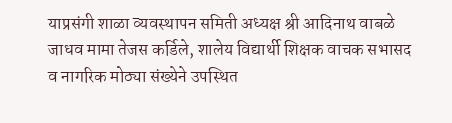याप्रसंगी शाळा व्यवस्थापन समिती अध्यक्ष श्री आदिनाथ वाबळे जाधव मामा तेजस कर्डिले, शालेय विद्यार्थी शिक्षक वाचक सभासद व नागरिक मोठ्या संख्येने उपस्थित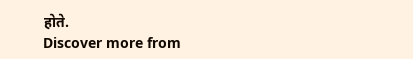होते.
Discover more from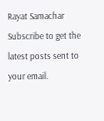Rayat Samachar
Subscribe to get the latest posts sent to your email.